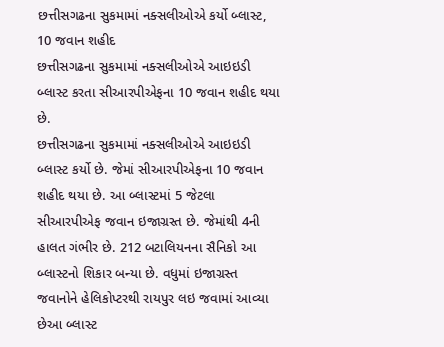છત્તીસગઢના સુકમામાં નક્સલીઓએ કર્યો બ્લાસ્ટ, 10 જવાન શહીદ
છત્તીસગઢના સુકમામાં નક્સલીઓએ આઇઇડી બ્લાસ્ટ કરતા સીઆરપીએફના 10 જવાન શહીદ થયા છે.
છત્તીસગઢના સુકમામાં નક્સલીઓએ આઇઇડી બ્લાસ્ટ કર્યો છે. જેમાં સીઆરપીએફના 10 જવાન શહીદ થયા છે. આ બ્લાસ્ટમાં 5 જેટલા સીઆરપીએફ જવાન ઇજાગ્રસ્ત છે. જેમાંથી 4ની હાલત ગંભીર છે. 212 બટાલિયનના સૈનિકો આ બ્લાસ્ટનો શિકાર બન્યા છે. વધુમાં ઇજાગ્રસ્ત જવાનોને હેલિકોપ્ટરથી રાયપુર લઇ જવામાં આવ્યા છેઆ બ્લાસ્ટ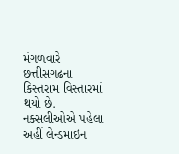મંગળવારે છત્તીસગઢના કિસ્તરામ વિસ્તારમાં થયો છે. નક્સલીઓએ પહેલા અહીં લેન્ડમાઇન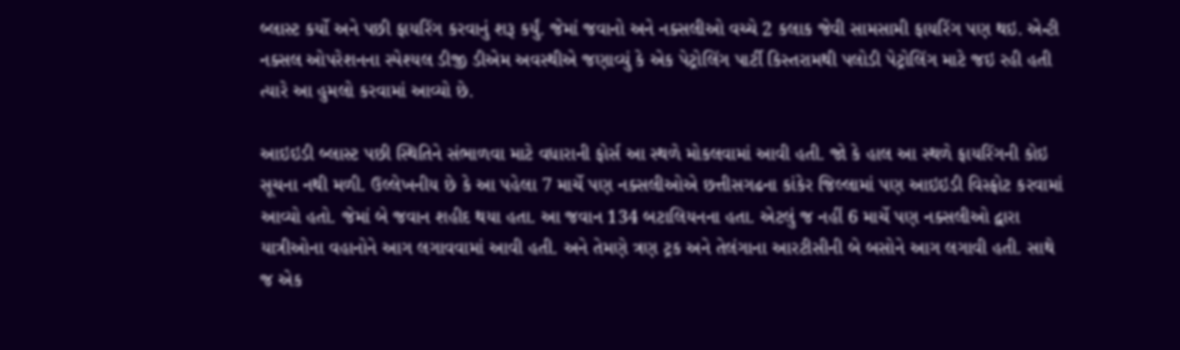બ્લાસ્ટ કર્યો અને પછી ફાયરિંગ કરવાનું શરૂ કર્યું. જેમાં જવાનો અને નક્સલીઓ વચ્ચે 2 કલાક જેવી સામસામી ફાયરિંગ પણ થઇ. એન્ટી નક્સલ ઓપરેશનના સ્પેશ્યલ ડીજી ડીએમ અવસ્થીએ જણાવ્યું કે એક પેટ્રોલિંગ પાર્ટી કિસ્તરામથી પલોડી પેટ્રોલિંગ માટે જઇ રહી હતી ત્યારે આ હુમલો કરવામાં આવ્યો છે.

આઇઇડી બ્લાસ્ટ પછી સ્થિતિને સંભાળવા માટે વધારાની ફોર્સ આ સ્થળે મોકલવામાં આવી હતી. જો કે હાલ આ સ્થળે ફાયરિંગની કોઇ સૂચના નથી મળી. ઉલ્લેખનીય છે કે આ પહેલા 7 માર્ચે પણ નક્સલીઓએ છત્તીસગઢના કાંકેર જિલ્લામાં પણ આઇઇડી વિસ્ફોટ કરવામાં આવ્યો હતો. જેમાં બે જવાન શહીદ થયા હતા. આ જવાન 134 બટાલિયનના હતા. એટલું જ નહીં 6 માર્ચે પણ નક્સલીઓ દ્વારા યાત્રીઓના વહાનોને આગ લગાવવામાં આવી હતી. અને તેમણે ત્રણ ટ્રક અને તેલંગાના આરટીસીની બે બસોને આગ લગાવી હતી. સાથે જ એક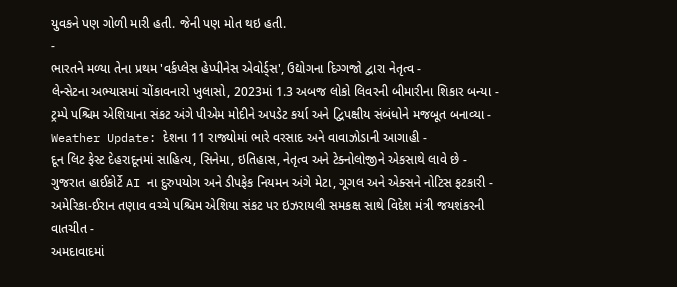યુવકને પણ ગોળી મારી હતી. જેની પણ મોત થઇ હતી.
-
ભારતને મળ્યા તેના પ્રથમ 'વર્કપ્લેસ હેપ્પીનેસ એવોર્ડ્સ', ઉદ્યોગના દિગ્ગજો દ્વારા નેતૃત્વ -
લેન્સેટના અભ્યાસમાં ચોંકાવનારો ખુલાસો, 2023માં 1.3 અબજ લોકો લિવરની બીમારીના શિકાર બન્યા -
ટ્રમ્પે પશ્ચિમ એશિયાના સંકટ અંગે પીએમ મોદીને અપડેટ કર્યા અને દ્વિપક્ષીય સંબંધોને મજબૂત બનાવ્યા -
Weather Update: દેશના 11 રાજ્યોમાં ભારે વરસાદ અને વાવાઝોડાની આગાહી -
દૂન લિટ ફેસ્ટ દેહરાદૂનમાં સાહિત્ય, સિનેમા, ઇતિહાસ, નેતૃત્વ અને ટેક્નોલોજીને એકસાથે લાવે છે -
ગુજરાત હાઈકોર્ટે AI ના દુરુપયોગ અને ડીપફેક નિયમન અંગે મેટા, ગૂગલ અને એક્સને નોટિસ ફટકારી -
અમેરિકા-ઈરાન તણાવ વચ્ચે પશ્ચિમ એશિયા સંકટ પર ઇઝરાયલી સમકક્ષ સાથે વિદેશ મંત્રી જયશંકરની વાતચીત -
અમદાવાદમાં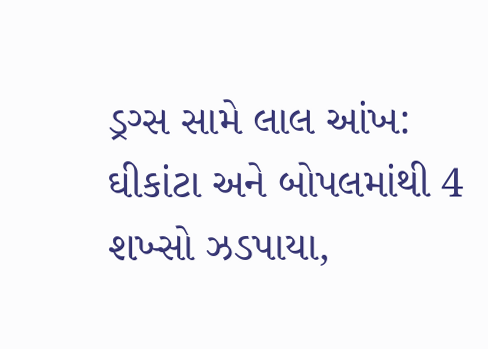ડ્રગ્સ સામે લાલ આંખ: ઘીકાંટા અને બોપલમાંથી 4 શખ્સો ઝડપાયા,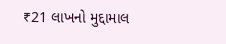₹21 લાખનો મુદ્દામાલ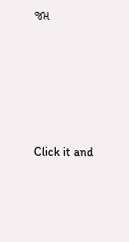જપ્ત





Click it and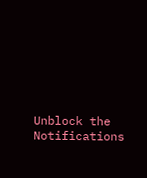Unblock the Notifications